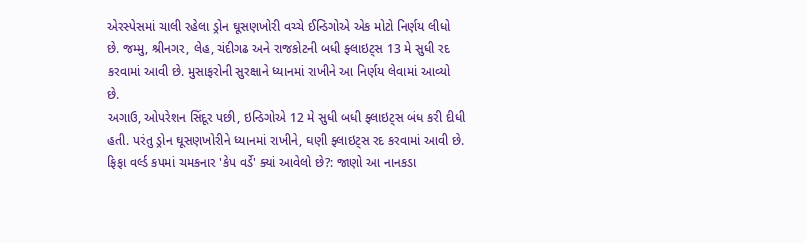એરસ્પેસમાં ચાલી રહેલા ડ્રોન ઘૂસણખોરી વચ્ચે ઈન્ડિગોએ એક મોટો નિર્ણય લીધો છે. જમ્મુ, શ્રીનગર, લેહ, ચંદીગઢ અને રાજકોટની બધી ફ્લાઇટ્સ 13 મે સુધી રદ કરવામાં આવી છે. મુસાફરોની સુરક્ષાને ધ્યાનમાં રાખીને આ નિર્ણય લેવામાં આવ્યો છે.
અગાઉ, ઓપરેશન સિંદૂર પછી, ઇન્ડિગોએ 12 મે સુધી બધી ફ્લાઇટ્સ બંધ કરી દીધી હતી. પરંતુ ડ્રોન ઘૂસણખોરીને ધ્યાનમાં રાખીને, ઘણી ફ્લાઇટ્સ રદ કરવામાં આવી છે.
ફિફા વર્લ્ડ કપમાં ચમકનાર 'કેપ વર્ડે' ક્યાં આવેલો છે?: જાણો આ નાનકડા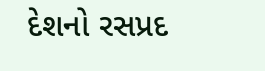દેશનો રસપ્રદ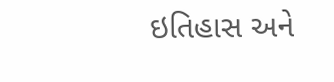ઇતિહાસ અને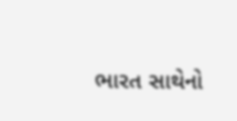ભારત સાથેનો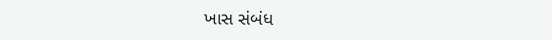ખાસ સંબંધ